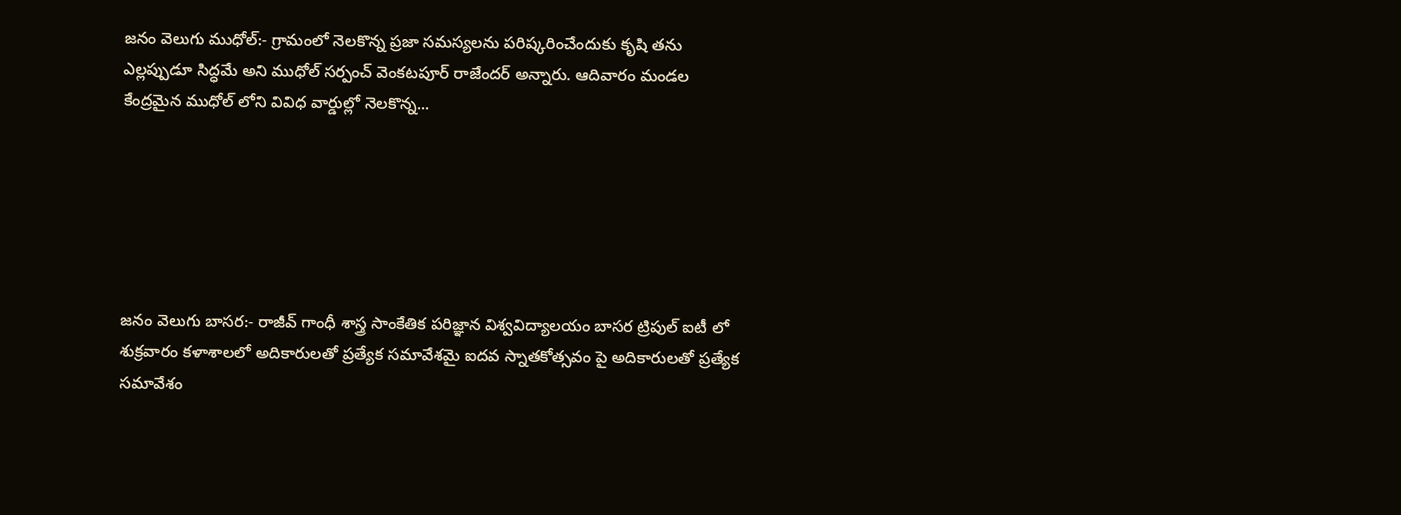జనం వెలుగు ముధోల్:- గ్రామంలో నెలకొన్న ప్రజా సమస్యలను పరిష్కరించేందుకు కృషి తను ఎల్లప్పుడూ సిద్ధమే అని ముధోల్ సర్పంచ్ వెంకటపూర్ రాజేందర్ అన్నారు. ఆదివారం మండల కేంద్రమైన ముధోల్ లోని వివిధ వార్డుల్లో నెలకొన్న...






జనం వెలుగు బాసర:- రాజీవ్ గాంధీ శాస్త్ర సాంకేతిక పరిజ్ఞాన విశ్వవిద్యాలయం బాసర ట్రిపుల్ ఐటీ లో శుక్రవారం కళాశాలలో అదికారులతో ప్రత్యేక సమావేశమై ఐదవ స్నాతకోత్సవం పై అదికారులతో ప్రత్యేక సమావేశం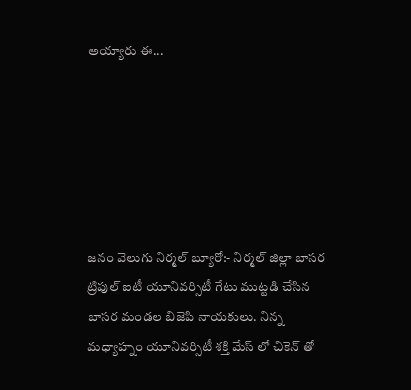అయ్యారు ఈ...






జనం వెలుగు నిర్మల్ బ్యూరో:- నిర్మల్ జిల్లా బాసర ట్రిపుల్ ఐటీ యూనివర్సిటీ గేటు ముట్టడి చేసిన బాసర మండల బిజెపి నాయకులు. నిన్న మధ్యాహ్నం యూనివర్సిటీ శక్తి మేస్ లో చికెన్ తో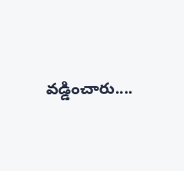వడ్డించారు....